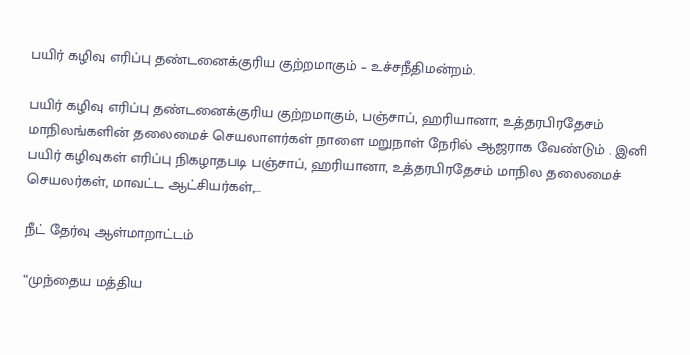பயிர் கழிவு எரிப்பு தண்டனைக்குரிய குற்றமாகும் – உச்சநீதிமன்றம்.

பயிர் கழிவு எரிப்பு தண்டனைக்குரிய குற்றமாகும், பஞ்சாப், ஹரியானா, உத்தரபிரதேசம் மாநிலங்களின் தலைமைச் செயலாளர்கள் நாளை மறுநாள் நேரில் ஆஜராக வேண்டும் . இனி பயிர் கழிவுகள் எரிப்பு நிகழாதபடி பஞ்சாப், ஹரியானா, உத்தரபிரதேசம் மாநில தலைமைச் செயலர்கள், மாவட்ட ஆட்சியர்கள்,…

நீட் தேர்வு ஆள்மாறாட்டம்

“முந்தைய மத்திய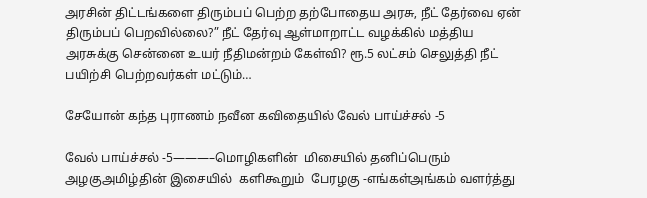அரசின் திட்டங்களை திரும்பப் பெற்ற தற்போதைய அரசு, நீட் தேர்வை ஏன் திரும்பப் பெறவில்லை?” நீட் தேர்வு ஆள்மாறாட்ட வழக்கில் மத்திய அரசுக்கு சென்னை உயர் நீதிமன்றம் கேள்வி? ரூ.5 லட்சம் செலுத்தி நீட் பயிற்சி பெற்றவர்கள் மட்டும்…

சேயோன் கந்த புராணம் நவீன கவிதையில் வேல் பாய்ச்சல் -5

வேல் பாய்ச்சல் -5———–மொழிகளின்  மிசையில் தனிப்பெரும் அழகுஅமிழ்தின் இசையில்  களிகூறும்  பேரழகு -எங்கள்அங்கம் வளர்த்து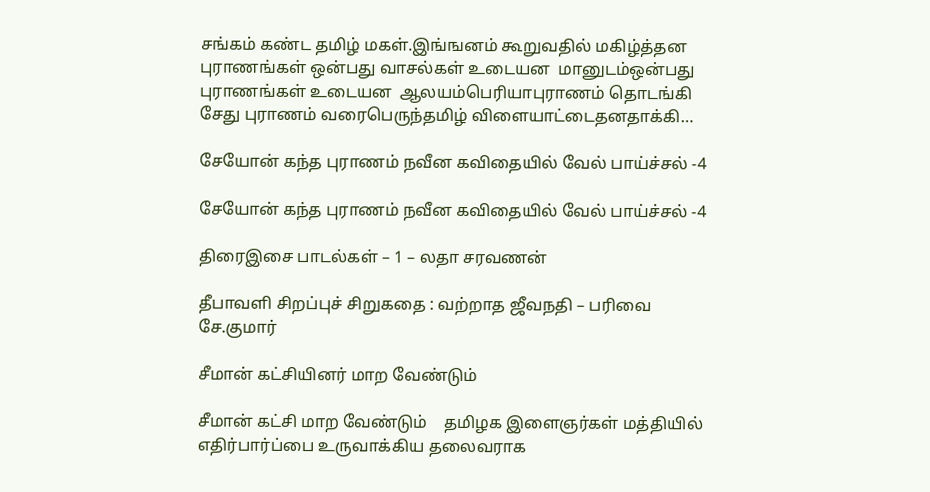சங்கம் கண்ட தமிழ் மகள்.இங்ஙனம் கூறுவதில் மகிழ்த்தன புராணங்கள் ஒன்பது வாசல்கள் உடையன  மானுடம்ஒன்பது புராணங்கள் உடையன  ஆலயம்பெரியாபுராணம் தொடங்கி சேது புராணம் வரைபெருந்தமிழ் விளையாட்டைதனதாக்கி…

சேயோன் கந்த புராணம் நவீன கவிதையில் வேல் பாய்ச்சல் -4

சேயோன் கந்த புராணம் நவீன கவிதையில் வேல் பாய்ச்சல் -4

திரைஇசை பாடல்கள் – 1 – லதா சரவணன்

தீபாவளி சிறப்புச் சிறுகதை : வற்றாத ஜீவநதி – பரிவை சே.குமார்

சீமான் கட்சியினர் மாற வேண்டும்

சீமான் கட்சி மாற வேண்டும்    தமிழக இளைஞர்கள் மத்தியில்  எதிர்பார்ப்பை உருவாக்கிய தலைவராக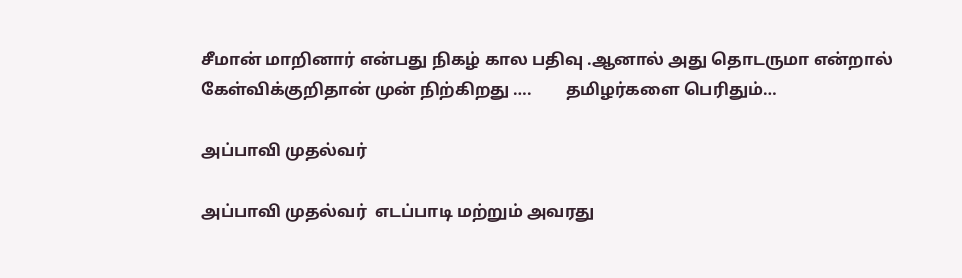சீமான் மாறினார் என்பது நிகழ் கால பதிவு .ஆனால் அது தொடருமா என்றால் கேள்விக்குறிதான் முன் நிற்கிறது ….        தமிழர்களை பெரிதும்…

அப்பாவி முதல்வர்

அப்பாவி முதல்வர்  எடப்பாடி மற்றும் அவரது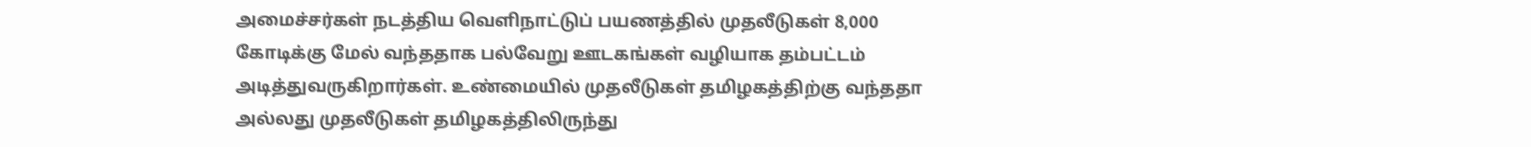அமைச்சர்கள் நடத்திய வெளிநாட்டுப் பயணத்தில் முதலீடுகள் 8,000 கோடிக்கு மேல் வந்ததாக பல்வேறு ஊடகங்கள் வழியாக தம்பட்டம் அடித்துவருகிறார்கள். உண்மையில் முதலீடுகள் தமிழகத்திற்கு வந்ததா அல்லது முதலீடுகள் தமிழகத்திலிருந்து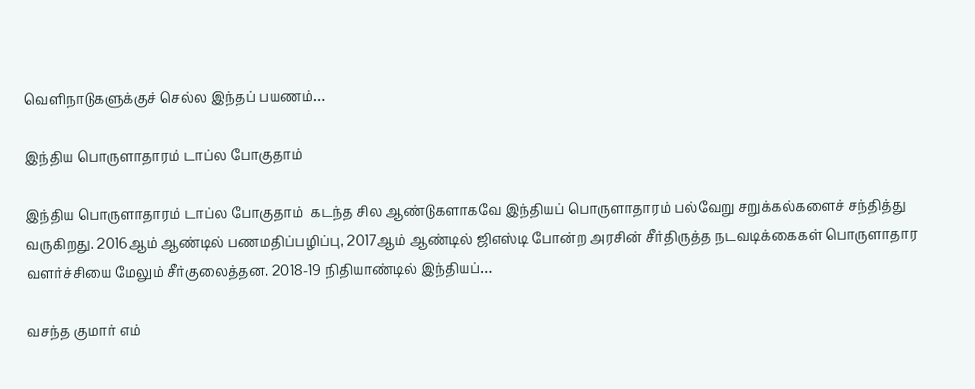வெளிநாடுகளுக்குச் செல்ல இந்தப் பயணம்…

இந்திய பொருளாதாரம் டாப்ல போகுதாம்

இந்திய பொருளாதாரம் டாப்ல போகுதாம்  கடந்த சில ஆண்டுகளாகவே இந்தியப் பொருளாதாரம் பல்வேறு சறுக்கல்களைச் சந்தித்து வருகிறது. 2016ஆம் ஆண்டில் பணமதிப்பழிப்பு, 2017ஆம் ஆண்டில் ஜிஎஸ்டி போன்ற அரசின் சீர்திருத்த நடவடிக்கைகள் பொருளாதார வளர்ச்சியை மேலும் சீர்குலைத்தன. 2018-19 நிதியாண்டில் இந்தியப்…

வசந்த குமார் எம்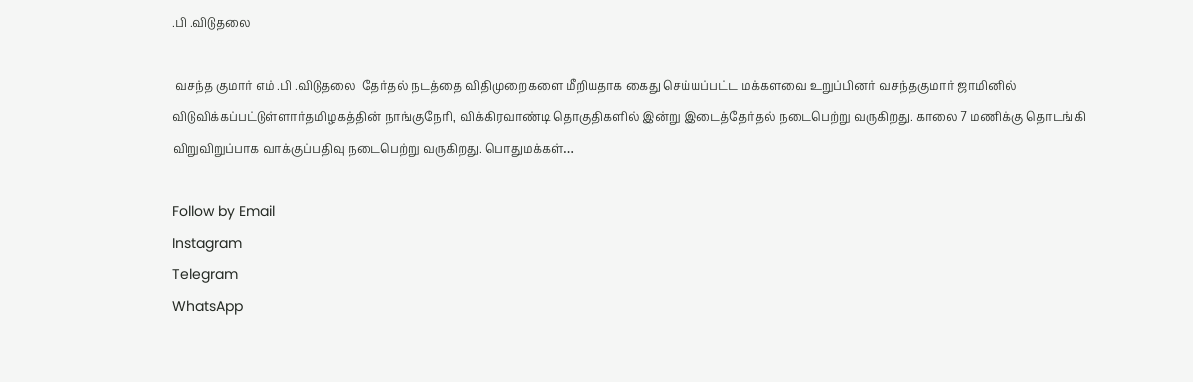.பி .விடுதலை

 வசந்த குமார் எம் .பி .விடுதலை  தேர்தல் நடத்தை விதிமுறைகளை மீறியதாக கைது செய்யப்பட்ட மக்களவை உறுப்பினர் வசந்தகுமார் ஜாமினில் விடுவிக்கப்பட்டுள்ளார்தமிழகத்தின் நாங்குநேரி, விக்கிரவாண்டி தொகுதிகளில் இன்று இடைத்தேர்தல் நடைபெற்று வருகிறது. காலை 7 மணிக்கு தொடங்கி விறுவிறுப்பாக வாக்குப்பதிவு நடைபெற்று வருகிறது. பொதுமக்கள்…

Follow by Email
Instagram
Telegram
WhatsApp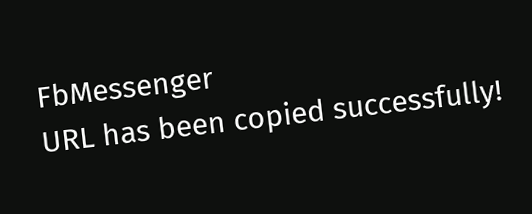FbMessenger
URL has been copied successfully!